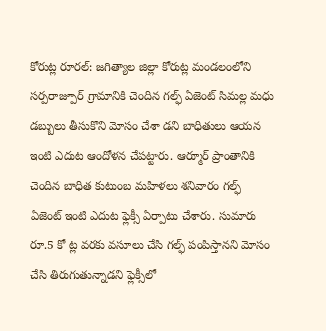కోరుట్ల రూరల్: జగిత్యాల జిల్లా కోరుట్ల మండలంలోని సర్పరాజ్పూర్ గ్రామానికి చెందిన గల్ఫ్ ఏజెంట్ సిమల్ల మధు డబ్బులు తీసుకొని మోసం చేశా డని బాధితులు ఆయన ఇంటి ఎదుట ఆందోళన చేపట్టారు. ఆర్మూర్ ప్రాంతానికి చెందిన బాధిత కుటుంబ మహిళలు శనివారం గల్ఫ్ ఏజెంట్ ఇంటి ఎదుట ఫ్లెక్సీ ఏర్పాటు చేశారు. సుమారు రూ.5 కో ట్ల వరకు వసూలు చేసి గల్ఫ్ పంపిస్తానని మోసం చేసి తిరుగుతున్నాడని ఫ్లెక్సీలో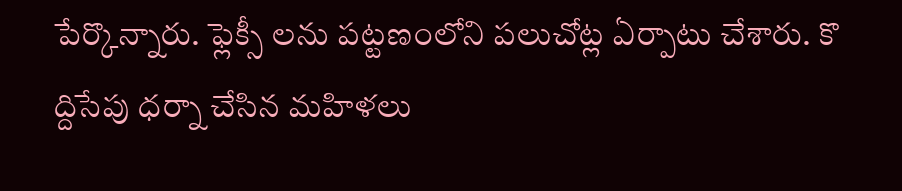పేర్కొన్నారు. ఫ్లెక్సీ లను పట్టణంలోని పలుచోట్ల ఏర్పాటు చేశారు. కొ ద్దిసేపు ధర్నా చేసిన మహిళలు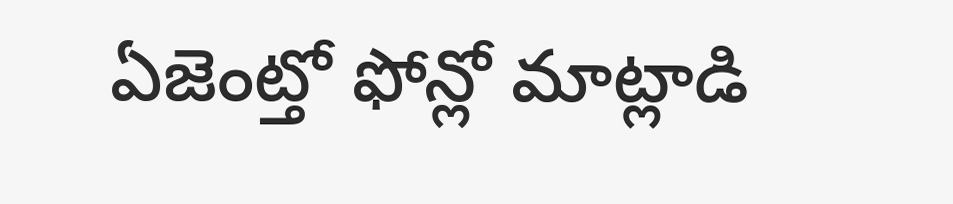ఏజెంట్తో ఫోన్లో మాట్లాడి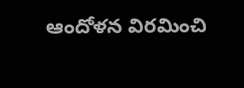ఆందోళన విరమించి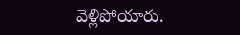వెళ్లిపోయారు.